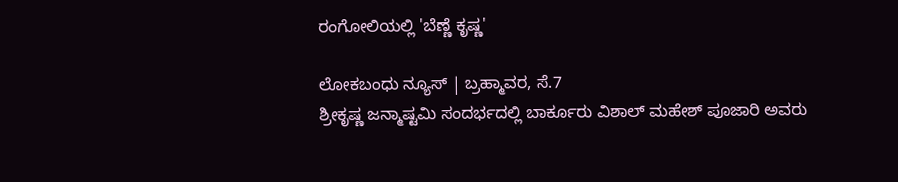ರಂಗೋಲಿಯಲ್ಲಿ 'ಬೆಣ್ಣೆ ಕೃಷ್ಣ'

ಲೋಕಬಂಧು ನ್ಯೂಸ್ | ಬ್ರಹ್ಮಾವರ, ಸೆ.7
ಶ್ರೀಕೃಷ್ಣ ಜನ್ಮಾಷ್ಟಮಿ ಸಂದರ್ಭದಲ್ಲಿ ಬಾರ್ಕೂರು ವಿಶಾಲ್ ಮಹೇಶ್ ಪೂಜಾರಿ ಅವರು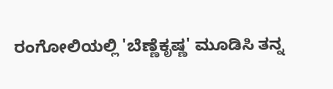ರಂಗೋಲಿಯಲ್ಲಿ 'ಬೆಣ್ಣೆಕೃಷ್ಣ' ಮೂಡಿಸಿ ತನ್ನ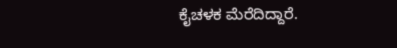ಕೈಚಳಕ ಮೆರೆದಿದ್ದಾರೆ.